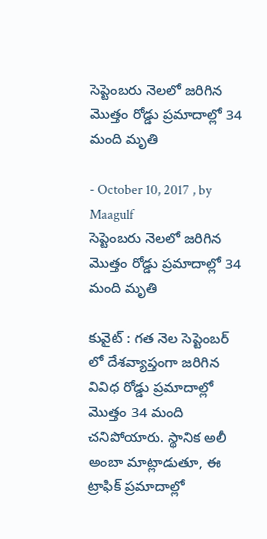సెప్టెంబరు నెలలో జరిగిన మొత్తం రోడ్డు ప్రమాదాల్లో 34 మంది మృతి

- October 10, 2017 , by Maagulf
సెప్టెంబరు నెలలో జరిగిన మొత్తం రోడ్డు ప్రమాదాల్లో 34 మంది మృతి

కువైట్ : గత నెల సెప్టెంబర్ లో దేశవ్యాప్తంగా జరిగిన వివిధ రోడ్డు ప్రమాదాల్లో మొత్తం 34 మంది చనిపోయారు. స్థానిక అలీ అంబా మాట్లాడుతూ, ఈ ట్రాఫిక్ ప్రమాదాల్లో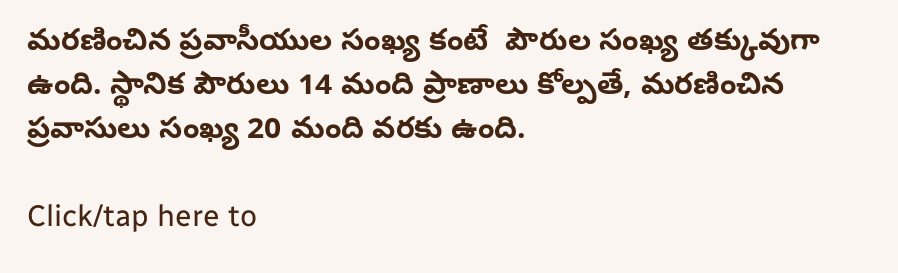మరణించిన ప్రవాసీయుల సంఖ్య కంటే  పౌరుల సంఖ్య తక్కువుగా ఉంది. స్థానిక పౌరులు 14 మంది ప్రాణాలు కోల్పతే, మరణించిన ప్రవాసులు సంఖ్య 20 మంది వరకు ఉంది.

Click/tap here to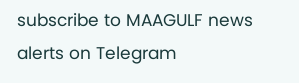subscribe to MAAGULF news alerts on Telegram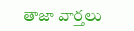తాజా వార్తలు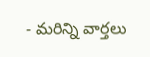- మరిన్ని వార్తలు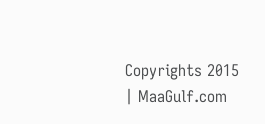Copyrights 2015 | MaaGulf.com